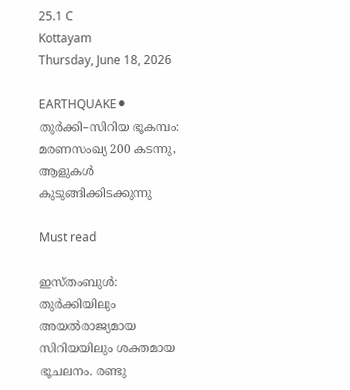25.1 C
Kottayam
Thursday, June 18, 2026

EARTHQUAKE⚫ തുർക്കി–സിറിയ ഭൂകമ്പം: മരണസംഖ്യ 200 കടന്നു, ആളുകൾ കുടുങ്ങിക്കിടക്കുന്നു

Must read

ഇസ്തംബുള്‍: തുര്‍ക്കിയിലും അയൽരാജ്യമായ സിറിയയിലും ശക്തമായ ഭൂചലനം. രണ്ടു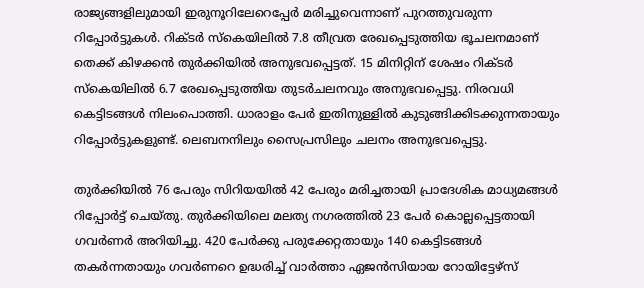രാജ്യങ്ങളിലുമായി ഇരുനൂറിലേറെപ്പേര്‍ മരിച്ചുവെന്നാണ് പുറത്തുവരുന്ന റിപ്പോർട്ടുകൾ. റിക്ടര്‍ സ്‌കെയിലില്‍ 7.8 തീവ്രത രേഖപ്പെടുത്തിയ ഭൂചലനമാണ് തെക്ക് കിഴക്കന്‍ തുര്‍ക്കിയില്‍ അനുഭവപ്പെട്ടത്. 15 മിനിറ്റിന് ശേഷം റിക്ടര്‍ സ്‌കെയിലില്‍ 6.7 രേഖപ്പെടുത്തിയ തുടര്‍ചലനവും അനുഭവപ്പെട്ടു. നിരവധി കെട്ടിടങ്ങള്‍ നിലംപൊത്തി. ധാരാളം പേര്‍ ഇതിനുള്ളില്‍ കുടുങ്ങിക്കിടക്കുന്നതായും റിപ്പോര്‍ട്ടുകളുണ്ട്. ലെബനനിലും സൈപ്രസിലും ചലനം അനുഭവപ്പെട്ടു.

തുർക്കിയിൽ 76 പേരും സിറിയയിൽ 42 പേരും മരിച്ചതായി പ്രാദേശിക മാധ്യമങ്ങൾ റിപ്പോർട്ട് ചെയ്തു. തുർക്കിയിലെ മലത്യ നഗരത്തിൽ 23 പേർ കൊല്ലപ്പെട്ടതായി ഗവർണർ അറിയിച്ചു. 420 പേർക്കു പരുക്കേറ്റതായും 140 കെട്ടിടങ്ങൾ തകർന്നതായും ഗവർണറെ ഉദ്ധരിച്ച് വാർത്താ ഏജൻസിയായ റോയിട്ടേഴ്സ്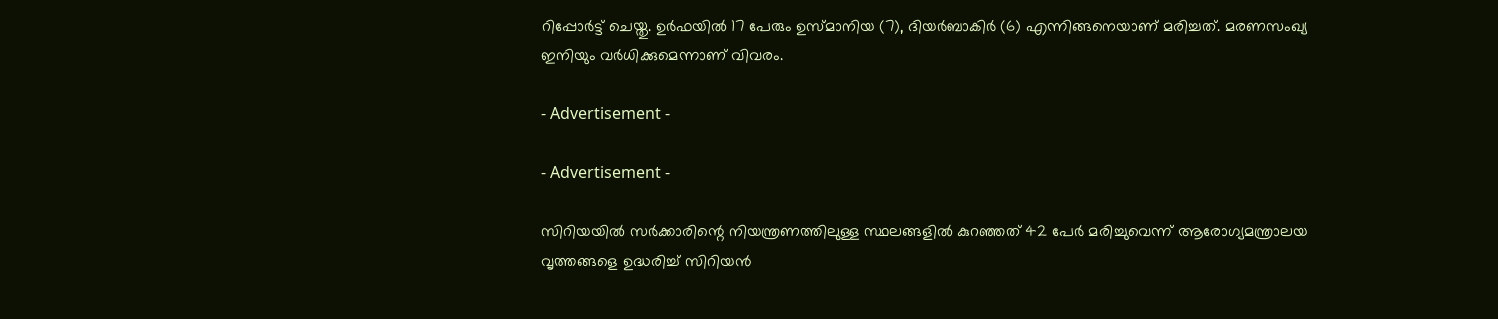റിപ്പോർട്ട് ചെയ്തു. ഉർഫയിൽ 17 പേരും ഉസ്മാനിയ (7), ദിയർബാകിർ (6) എന്നിങ്ങനെയാണ് മരിച്ചത്. മരണസംഖ്യ ഇനിയും വർധിക്കുമെന്നാണ് വിവരം.

- Advertisement -

- Advertisement -

സിറിയയിൽ സർക്കാരിന്റെ നിയന്ത്രണത്തിലുള്ള സ്ഥലങ്ങളിൽ കുറഞ്ഞത് 42 പേർ മരിച്ചുവെന്ന് ആരോഗ്യമന്ത്രാലയ വൃത്തങ്ങളെ ഉദ്ധരിച്ച് സിറിയൻ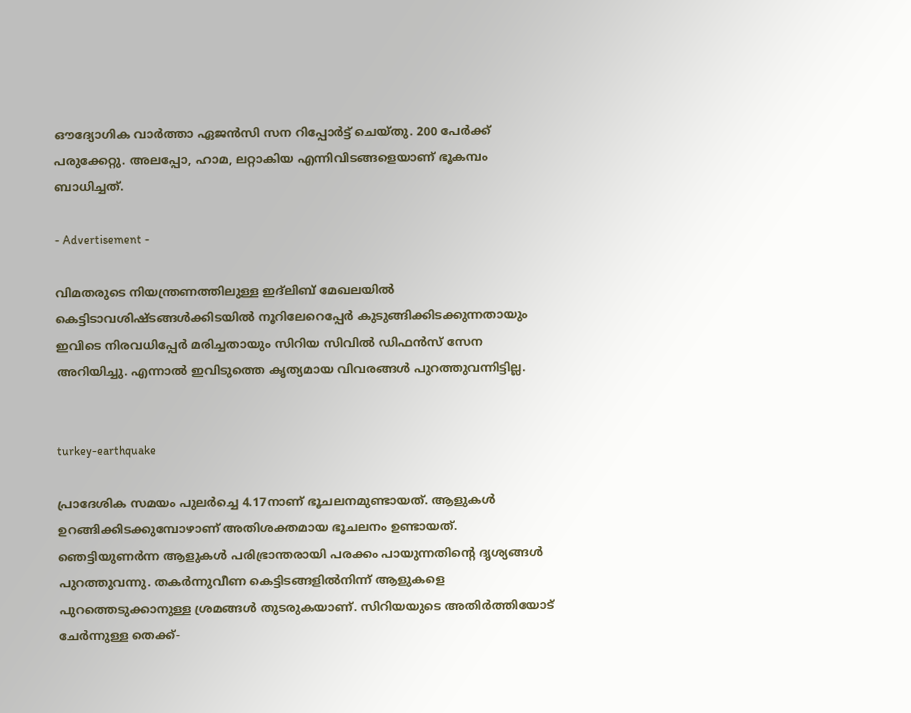ഔദ്യോഗിക വാർത്താ ഏജൻസി സന റിപ്പോർട്ട് ചെയ്തു. 200 പേർക്ക് പരുക്കേറ്റു. അലപ്പോ, ഹാമ, ലറ്റാകിയ എന്നിവിടങ്ങളെയാണ് ഭൂകമ്പം ബാധിച്ചത്.

- Advertisement -

വിമതരുടെ നിയന്ത്രണത്തിലുള്ള ഇദ്‌ലിബ് മേഖലയിൽ കെട്ടിടാവശിഷ്ടങ്ങൾക്കിടയിൽ നൂറിലേറെപ്പേർ കുടുങ്ങിക്കിടക്കുന്നതായും ഇവിടെ നിരവധിപ്പേർ മരിച്ചതായും സിറിയ സിവിൽ ഡിഫൻസ് സേന അറിയിച്ചു. എന്നാൽ ഇവിടുത്തെ കൃത്യമായ വിവരങ്ങൾ പുറത്തുവന്നിട്ടില്ല.


turkey-earthquake

പ്രാദേശിക സമയം പുലർച്ചെ 4.17നാണ് ഭൂചലനമുണ്ടായത്. ആളുകള്‍ ഉറങ്ങിക്കിടക്കുമ്പോഴാണ് അതിശക്തമായ ഭൂചലനം ഉണ്ടായത്. ഞെട്ടിയുണര്‍ന്ന ആളുകള്‍ പരിഭ്രാന്തരായി പരക്കം പായുന്നതിന്റെ ദൃശ്യങ്ങള്‍ പുറത്തുവന്നു. തകര്‍ന്നുവീണ കെട്ടിടങ്ങളില്‍നിന്ന് ആളുകളെ പുറത്തെടുക്കാനുള്ള ശ്രമങ്ങള്‍ തുടരുകയാണ്. സിറിയയുടെ അതിര്‍ത്തിയോട് ചേര്‍ന്നുള്ള തെക്ക്-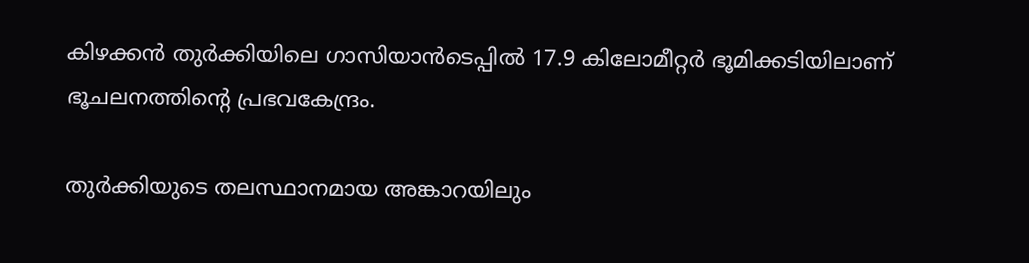കിഴക്കന്‍ തുര്‍ക്കിയിലെ ഗാസിയാന്‍ടെപ്പില്‍ 17.9 കിലോമീറ്റര്‍ ഭൂമിക്കടിയിലാണ് ഭൂചലനത്തിന്റെ പ്രഭവകേന്ദ്രം.

തുര്‍ക്കിയുടെ തലസ്ഥാനമായ അങ്കാറയിലും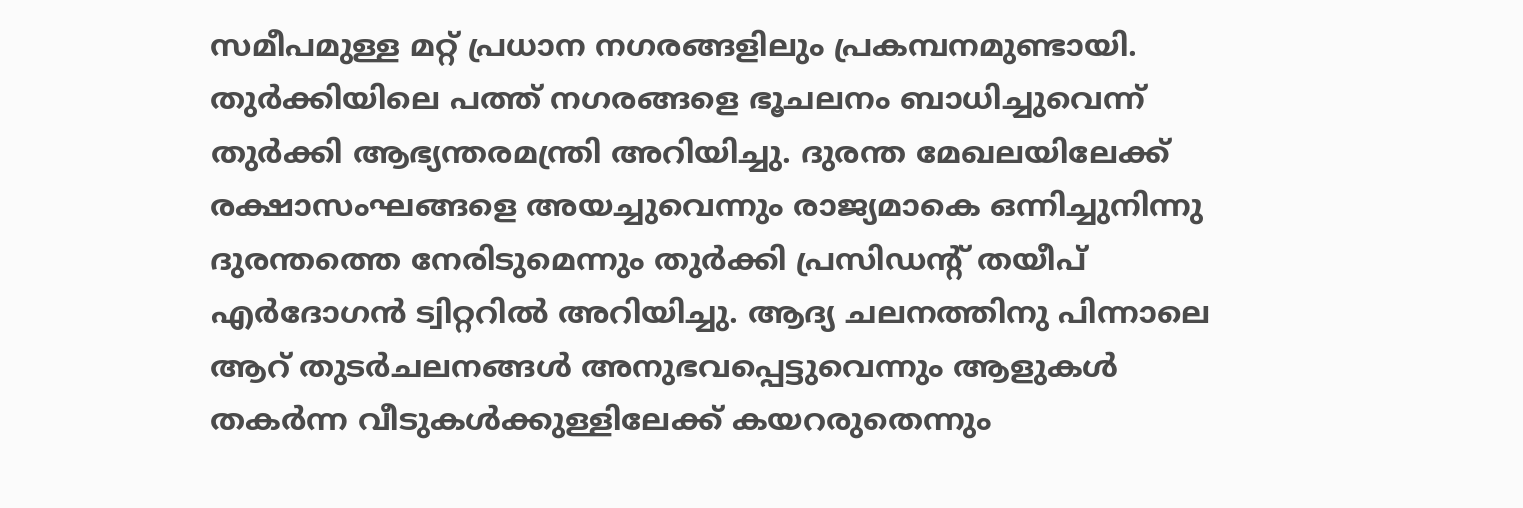സമീപമുള്ള മറ്റ് പ്രധാന നഗരങ്ങളിലും പ്രകമ്പനമുണ്ടായി. തുര്‍ക്കിയിലെ പത്ത് നഗരങ്ങളെ ഭൂചലനം ബാധിച്ചുവെന്ന് തുര്‍ക്കി ആഭ്യന്തരമന്ത്രി അറിയിച്ചു. ദുരന്ത മേഖലയിലേക്ക് രക്ഷാസംഘങ്ങളെ അയച്ചുവെന്നും രാജ്യമാകെ ഒന്നിച്ചുനിന്നു ദുരന്തത്തെ നേരിടുമെന്നും തുര്‍ക്കി പ്രസിഡന്റ് തയീപ് എര്‍ദോഗന്‍ ട്വിറ്ററില്‍ അറിയിച്ചു. ആദ്യ ചലനത്തിനു പിന്നാലെ ആറ് തുടര്‍ചലനങ്ങള്‍ അനുഭവപ്പെട്ടുവെന്നും ആളുകള്‍ തകര്‍ന്ന വീടുകള്‍ക്കുള്ളിലേക്ക് കയറരുതെന്നും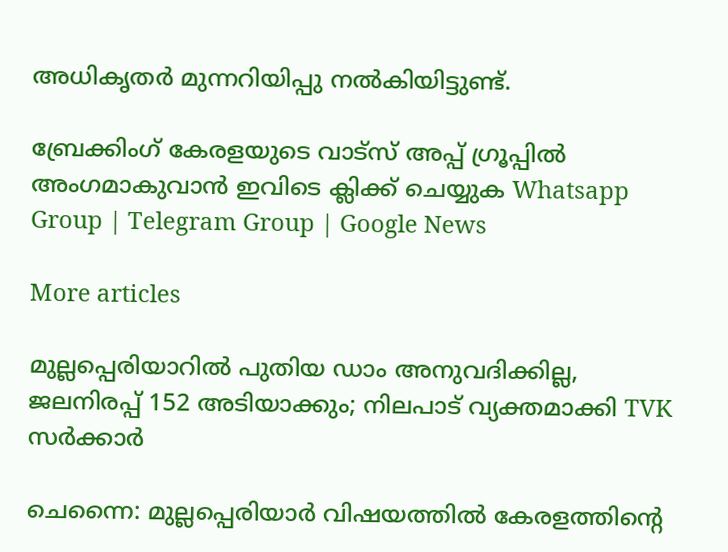അധികൃതര്‍ മുന്നറിയിപ്പു നല്‍കിയിട്ടുണ്ട്.

ബ്രേക്കിംഗ് കേരളയുടെ വാട്സ് അപ്പ് ഗ്രൂപ്പിൽ അംഗമാകുവാൻ ഇവിടെ ക്ലിക്ക് ചെയ്യുക Whatsapp Group | Telegram Group | Google News

More articles

മുല്ലപ്പെരിയാറിൽ പുതിയ ഡാം അനുവദിക്കില്ല, ജലനിരപ്പ് 152 അടിയാക്കും; നിലപാട് വ്യക്തമാക്കി TVK സർക്കാർ

ചെന്നൈ: മുല്ലപ്പെരിയാർ വിഷയത്തിൽ കേരളത്തിന്റെ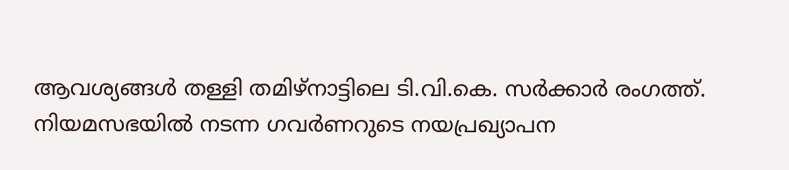ആവശ്യങ്ങൾ തള്ളി തമിഴ്നാട്ടിലെ ടി.വി.കെ. സർക്കാർ രംഗത്ത്. നിയമസഭയിൽ നടന്ന ഗവർണറുടെ നയപ്രഖ്യാപന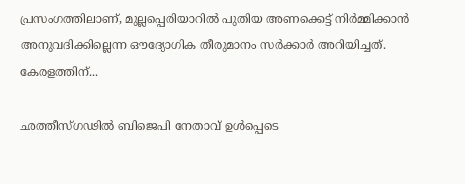പ്രസംഗത്തിലാണ്, മുല്ലപ്പെരിയാറിൽ പുതിയ അണക്കെട്ട് നിർമ്മിക്കാൻ അനുവദിക്കില്ലെന്ന ഔദ്യോഗിക തീരുമാനം സർക്കാർ അറിയിച്ചത്. കേരളത്തിന്...

ഛത്തീസ്ഗഢിൽ ബിജെപി നേതാവ് ഉൾപ്പെടെ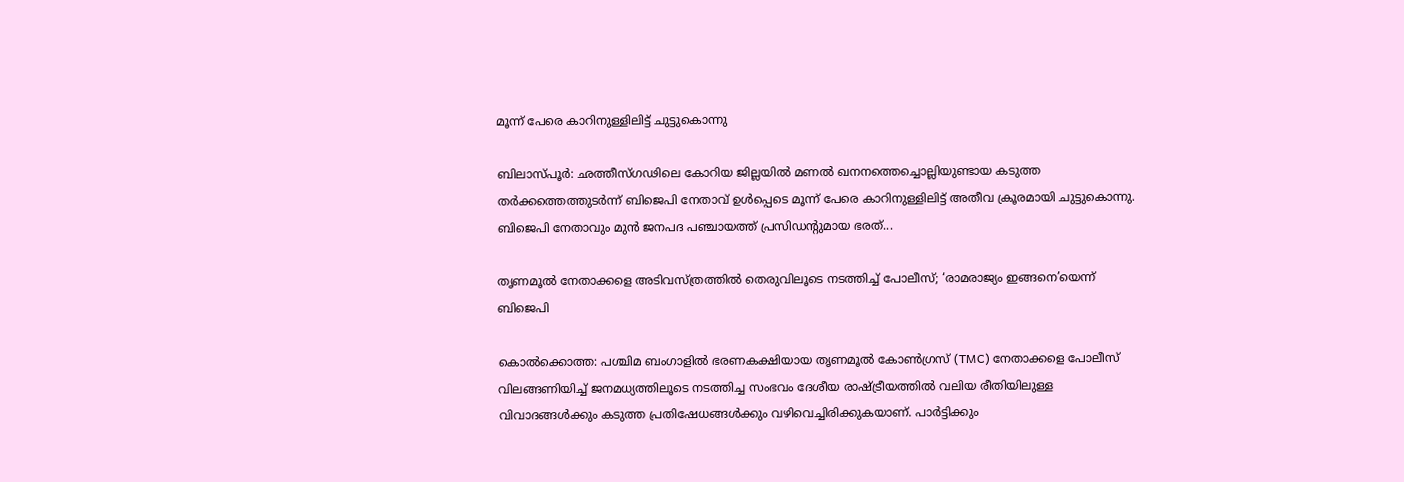മൂന്ന് പേരെ കാറിനുള്ളിലിട്ട് ചുട്ടുകൊന്നു

ബിലാസ്പൂര്‍: ഛത്തീസ്ഗഢിലെ കോറിയ ജില്ലയിൽ മണൽ ഖനനത്തെച്ചൊല്ലിയുണ്ടായ കടുത്ത തർക്കത്തെത്തുടർന്ന് ബിജെപി നേതാവ് ഉൾപ്പെടെ മൂന്ന് പേരെ കാറിനുള്ളിലിട്ട് അതീവ ക്രൂരമായി ചുട്ടുകൊന്നു. ബിജെപി നേതാവും മുൻ ജനപദ പഞ്ചായത്ത് പ്രസിഡന്റുമായ ഭരത്...

തൃണമൂൽ നേതാക്കളെ അടിവസ്ത്രത്തിൽ തെരുവിലൂടെ നടത്തിച്ച് പോലീസ്; ‘രാമരാജ്യം ഇങ്ങനെ’യെന്ന് ബിജെപി

കൊല്‍ക്കൊത്ത: പശ്ചിമ ബംഗാളിൽ ഭരണകക്ഷിയായ തൃണമൂൽ കോൺഗ്രസ് (TMC) നേതാക്കളെ പോലീസ് വിലങ്ങണിയിച്ച് ജനമധ്യത്തിലൂടെ നടത്തിച്ച സംഭവം ദേശീയ രാഷ്ട്രീയത്തിൽ വലിയ രീതിയിലുള്ള വിവാദങ്ങൾക്കും കടുത്ത പ്രതിഷേധങ്ങൾക്കും വഴിവെച്ചിരിക്കുകയാണ്. പാർട്ടിക്കും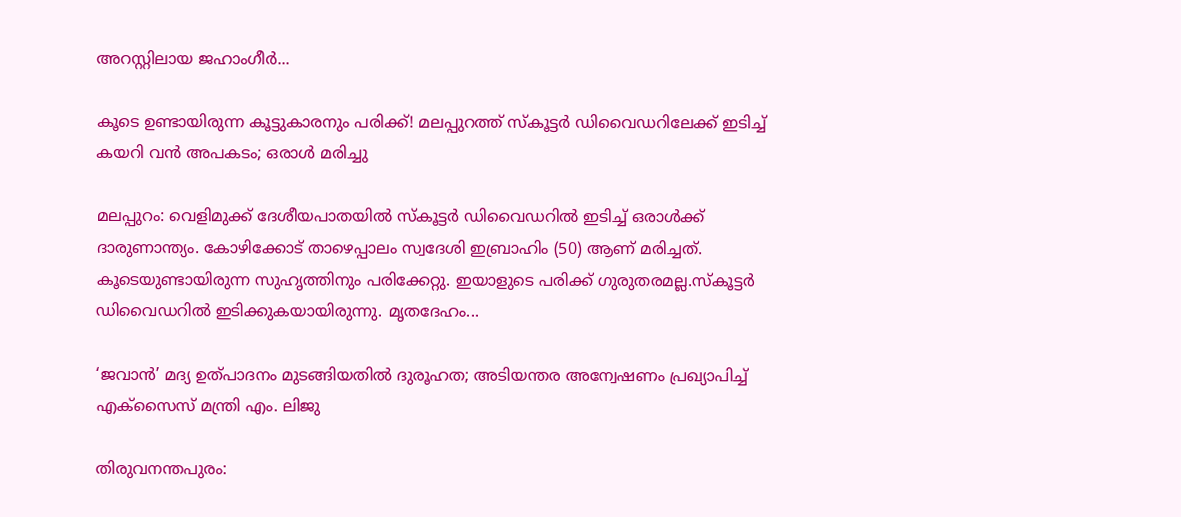അറസ്റ്റിലായ ജഹാംഗീർ...

കൂടെ ഉണ്ടായിരുന്ന കൂട്ടുകാരനും പരിക്ക്! മലപ്പുറത്ത് സ്‌കൂട്ടർ ഡിവൈഡറിലേക്ക് ഇടിച്ച് കയറി വൻ അപകടം; ഒരാൾ മരിച്ചു

മലപ്പുറം: വെളിമുക്ക് ദേശീയപാതയിൽ സ്‌കൂട്ടർ ഡിവൈഡറിൽ ഇടിച്ച് ഒരാൾക്ക് ദാരുണാന്ത്യം. കോഴിക്കോട് താഴെപ്പാലം സ്വദേശി ഇബ്രാഹിം (50) ആണ് മരിച്ചത്. കൂടെയുണ്ടായിരുന്ന സുഹൃത്തിനും പരിക്കേറ്റു. ഇയാളുടെ പരിക്ക് ഗുരുതരമല്ല.സ്‌കൂട്ടർ ഡിവൈഡറിൽ ഇടിക്കുകയായിരുന്നു. മൃതദേഹം...

‘ജവാൻ’ മദ്യ ഉത്പാദനം മുടങ്ങിയതിൽ ദുരൂഹത; അടിയന്തര അന്വേഷണം പ്രഖ്യാപിച്ച് എക്സൈസ് മന്ത്രി എം. ലിജു

തിരുവനന്തപുരം: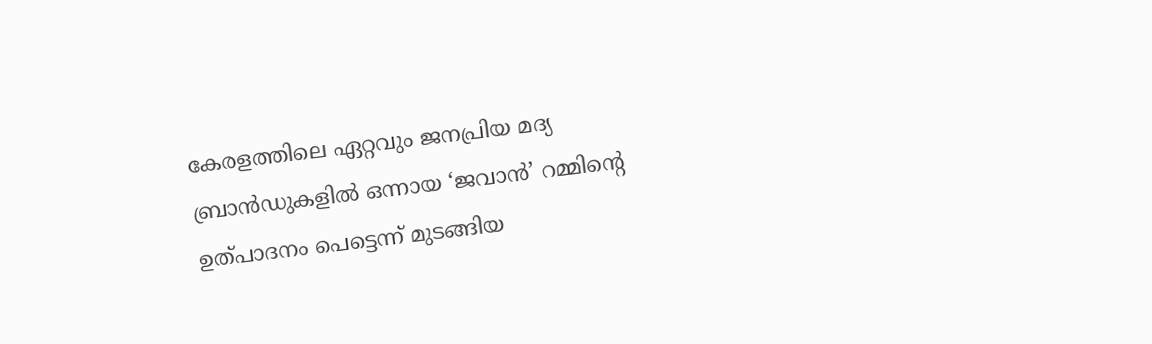കേരളത്തിലെ ഏറ്റവും ജനപ്രിയ മദ്യ ബ്രാൻഡുകളിൽ ഒന്നായ ‘ജവാൻ’ റമ്മിന്റെ ഉത്പാദനം പെട്ടെന്ന് മുടങ്ങിയ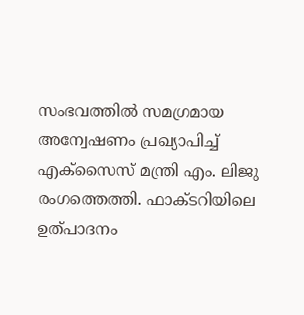സംഭവത്തിൽ സമഗ്രമായ അന്വേഷണം പ്രഖ്യാപിച്ച് എക്സൈസ് മന്ത്രി എം. ലിജു രംഗത്തെത്തി. ഫാക്ടറിയിലെ ഉത്പാദനം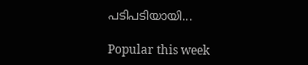പടിപടിയായി...

Popular this week